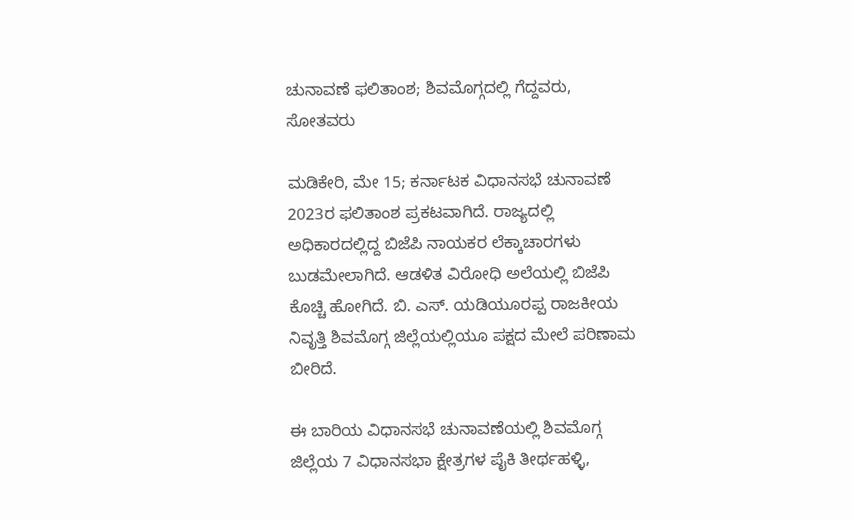ಚುನಾವಣೆ ಫಲಿತಾಂಶ; ಶಿವಮೊಗ್ಗದಲ್ಲಿ ಗೆದ್ದವರು, ಸೋತವರು

ಮಡಿಕೇರಿ, ಮೇ 15; ಕರ್ನಾಟಕ ವಿಧಾನಸಭೆ ಚುನಾವಣೆ 2023ರ ಫಲಿತಾಂಶ ಪ್ರಕಟವಾಗಿದೆ. ರಾಜ್ಯದಲ್ಲಿ ಅಧಿಕಾರದಲ್ಲಿದ್ದ ಬಿಜೆಪಿ ನಾಯಕರ ಲೆಕ್ಕಾಚಾರಗಳು ಬುಡಮೇಲಾಗಿದೆ. ಆಡಳಿತ ವಿರೋಧಿ ಅಲೆಯಲ್ಲಿ ಬಿಜೆಪಿ ಕೊಚ್ಚಿ ಹೋಗಿದೆ. ಬಿ. ಎಸ್. ಯಡಿಯೂರಪ್ಪ ರಾಜಕೀಯ ನಿವೃತ್ತಿ ಶಿವಮೊಗ್ಗ ಜಿಲ್ಲೆಯಲ್ಲಿಯೂ ಪಕ್ಷದ ಮೇಲೆ ಪರಿಣಾಮ ಬೀರಿದೆ.

ಈ ಬಾರಿಯ ವಿಧಾನಸಭೆ ಚುನಾವಣೆಯಲ್ಲಿ ಶಿವಮೊಗ್ಗ ಜಿಲ್ಲೆಯ 7 ವಿಧಾನಸಭಾ ಕ್ಷೇತ್ರಗಳ ಪೈಕಿ ತೀರ್ಥಹಳ್ಳಿ,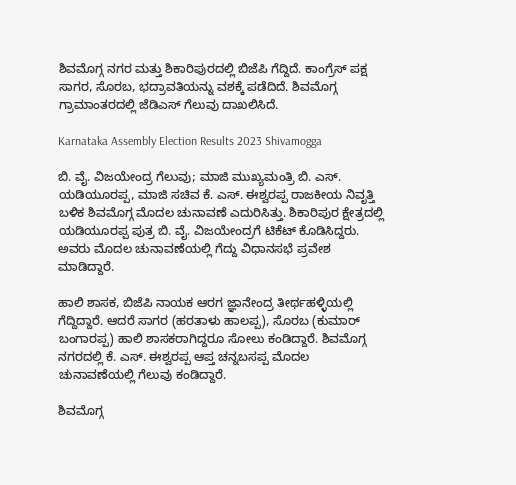ಶಿವಮೊಗ್ಗ ನಗರ ಮತ್ತು ಶಿಕಾರಿಪುರದಲ್ಲಿ ಬಿಜೆಪಿ ಗೆದ್ದಿದೆ. ಕಾಂಗ್ರೆಸ್ ಪಕ್ಷ ಸಾಗರ, ಸೊರಬ, ಭದ್ರಾವತಿಯನ್ನು ವಶಕ್ಕೆ ಪಡೆದಿದೆ. ಶಿವಮೊಗ್ಗ ಗ್ರಾಮಾಂತರದಲ್ಲಿ ಜೆಡಿಎಸ್ ಗೆಲುವು ದಾಖಲಿಸಿದೆ.

Karnataka Assembly Election Results 2023 Shivamogga

ಬಿ. ವೈ. ವಿಜಯೇಂದ್ರ ಗೆಲುವು; ಮಾಜಿ ಮುಖ್ಯಮಂತ್ರಿ ಬಿ. ಎಸ್. ಯಡಿಯೂರಪ್ಪ, ಮಾಜಿ ಸಚಿವ ಕೆ. ಎಸ್. ಈಶ್ವರಪ್ಪ ರಾಜಕೀಯ ನಿವೃತ್ತಿ ಬಳಿಕ ಶಿವಮೊಗ್ಗ ಮೊದಲ ಚುನಾವಣೆ ಎದುರಿಸಿತ್ತು. ಶಿಕಾರಿಪುರ ಕ್ಷೇತ್ರದಲ್ಲಿ ಯಡಿಯೂರಪ್ಪ ಪುತ್ರ ಬಿ. ವೈ. ವಿಜಯೇಂದ್ರಗೆ ಟಿಕೆಟ್ ಕೊಡಿಸಿದ್ದರು. ಅವರು ಮೊದಲ ಚುನಾವಣೆಯಲ್ಲಿ ಗೆದ್ದು ವಿಧಾನಸಭೆ ಪ್ರವೇಶ ಮಾಡಿದ್ದಾರೆ.

ಹಾಲಿ ಶಾಸಕ, ಬಿಜೆಪಿ ನಾಯಕ ಆರಗ ಜ್ಞಾನೇಂದ್ರ ತೀರ್ಥಹಳ್ಳಿಯಲ್ಲಿ ಗೆದ್ದಿದ್ದಾರೆ. ಆದರೆ ಸಾಗರ (ಹರತಾಳು ಹಾಲಪ್ಪ), ಸೊರಬ (ಕುಮಾರ್ ಬಂಗಾರಪ್ಪ) ಹಾಲಿ ಶಾಸಕರಾಗಿದ್ದರೂ ಸೋಲು ಕಂಡಿದ್ದಾರೆ. ಶಿವಮೊಗ್ಗ ನಗರದಲ್ಲಿ ಕೆ. ಎಸ್. ಈಶ್ವರಪ್ಪ ಆಪ್ತ ಚನ್ನಬಸಪ್ಪ ಮೊದಲ ಚುನಾವಣೆಯಲ್ಲಿ ಗೆಲುವು ಕಂಡಿದ್ದಾರೆ.

ಶಿವಮೊಗ್ಗ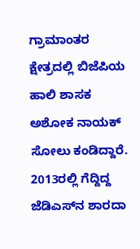ಗ್ರಾಮಾಂತರ ಕ್ಷೇತ್ರದಲ್ಲಿ ಬಿಜೆಪಿಯ ಹಾಲಿ ಶಾಸಕ ಅಶೋಕ ನಾಯಕ್ ಸೋಲು ಕಂಡಿದ್ದಾರೆ. 2013ರಲ್ಲಿ ಗೆದ್ದಿದ್ದ ಜೆಡಿಎಸ್‌ನ ಶಾರದಾ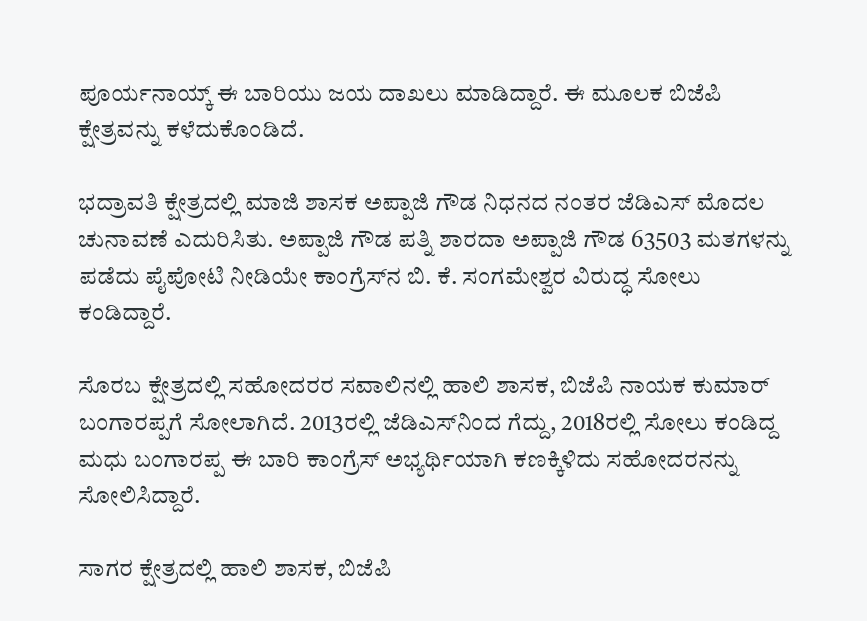ಪೂರ್ಯನಾಯ್ಕ್ ಈ ಬಾರಿಯು ಜಯ ದಾಖಲು ಮಾಡಿದ್ದಾರೆ. ಈ ಮೂಲಕ ಬಿಜೆಪಿ ಕ್ಷೇತ್ರವನ್ನು ಕಳೆದುಕೊಂಡಿದೆ.

ಭದ್ರಾವತಿ ಕ್ಷೇತ್ರದಲ್ಲಿ ಮಾಜಿ ಶಾಸಕ ಅಪ್ಪಾಜಿ ಗೌಡ ನಿಧನದ ನಂತರ ಜೆಡಿಎಸ್ ಮೊದಲ ಚುನಾವಣೆ ಎದುರಿಸಿತು. ಅಪ್ಪಾಜಿ ಗೌಡ ಪತ್ನಿ ಶಾರದಾ ಅಪ್ಪಾಜಿ ಗೌಡ 63503 ಮತಗಳನ್ನು ಪಡೆದು ಪೈಪೋಟಿ ನೀಡಿಯೇ ಕಾಂಗ್ರೆಸ್‌ನ ಬಿ. ಕೆ. ಸಂಗಮೇಶ್ವರ ವಿರುದ್ಧ ಸೋಲು ಕಂಡಿದ್ದಾರೆ.

ಸೊರಬ ಕ್ಷೇತ್ರದಲ್ಲಿ ಸಹೋದರರ ಸವಾಲಿನಲ್ಲಿ ಹಾಲಿ ಶಾಸಕ, ಬಿಜೆಪಿ ನಾಯಕ ಕುಮಾರ್ ಬಂಗಾರಪ್ಪಗೆ ಸೋಲಾಗಿದೆ. 2013ರಲ್ಲಿ ಜೆಡಿಎಸ್‌ನಿಂದ ಗೆದ್ದು, 2018ರಲ್ಲಿ ಸೋಲು ಕಂಡಿದ್ದ ಮಧು ಬಂಗಾರಪ್ಪ ಈ ಬಾರಿ ಕಾಂಗ್ರೆಸ್ ಅಭ್ಯರ್ಥಿಯಾಗಿ ಕಣಕ್ಕಿಳಿದು ಸಹೋದರನನ್ನು ಸೋಲಿಸಿದ್ದಾರೆ.

ಸಾಗರ ಕ್ಷೇತ್ರದಲ್ಲಿ ಹಾಲಿ ಶಾಸಕ, ಬಿಜೆಪಿ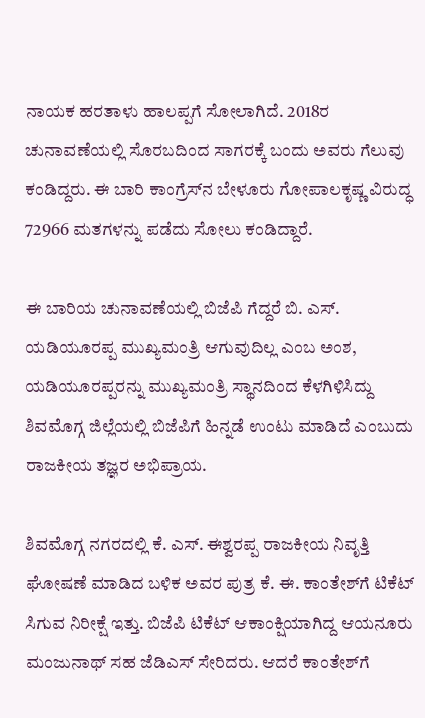ನಾಯಕ ಹರತಾಳು ಹಾಲಪ್ಪಗೆ ಸೋಲಾಗಿದೆ. 2018ರ ಚುನಾವಣೆಯಲ್ಲಿ ಸೊರಬದಿಂದ ಸಾಗರಕ್ಕೆ ಬಂದು ಅವರು ಗೆಲುವು ಕಂಡಿದ್ದರು. ಈ ಬಾರಿ ಕಾಂಗ್ರೆಸ್‌ನ ಬೇಳೂರು ಗೋಪಾಲಕೃಷ್ಣ ವಿರುದ್ಧ 72966 ಮತಗಳನ್ನು ಪಡೆದು ಸೋಲು ಕಂಡಿದ್ದಾರೆ.

ಈ ಬಾರಿಯ ಚುನಾವಣೆಯಲ್ಲಿ ಬಿಜೆಪಿ ಗೆದ್ದರೆ ಬಿ. ಎಸ್. ಯಡಿಯೂರಪ್ಪ ಮುಖ್ಯಮಂತ್ರಿ ಆಗುವುದಿಲ್ಲ ಎಂಬ ಅಂಶ, ಯಡಿಯೂರಪ್ಪರನ್ನು ಮುಖ್ಯಮಂತ್ರಿ ಸ್ಥಾನದಿಂದ ಕೆಳಗಿಳಿಸಿದ್ದು ಶಿವಮೊಗ್ಗ ಜಿಲ್ಲೆಯಲ್ಲಿ ಬಿಜೆಪಿಗೆ ಹಿನ್ನಡೆ ಉಂಟು ಮಾಡಿದೆ ಎಂಬುದು ರಾಜಕೀಯ ತಜ್ಞರ ಅಭಿಪ್ರಾಯ.

ಶಿವಮೊಗ್ಗ ನಗರದಲ್ಲಿ ಕೆ. ಎಸ್. ಈಶ್ವರಪ್ಪ ರಾಜಕೀಯ ನಿವೃತ್ತಿ ಘೋಷಣೆ ಮಾಡಿದ ಬಳಿಕ ಅವರ ಪುತ್ರ ಕೆ. ಈ. ಕಾಂತೇಶ್‌ಗೆ ಟಿಕೆಟ್ ಸಿಗುವ ನಿರೀಕ್ಷೆ ಇತ್ತು. ಬಿಜೆಪಿ ಟಿಕೆಟ್ ಆಕಾಂಕ್ಷಿಯಾಗಿದ್ದ ಆಯನೂರು ಮಂಜುನಾಥ್ ಸಹ ಜೆಡಿಎಸ್ ಸೇರಿದರು. ಆದರೆ ಕಾಂತೇಶ್‌ಗೆ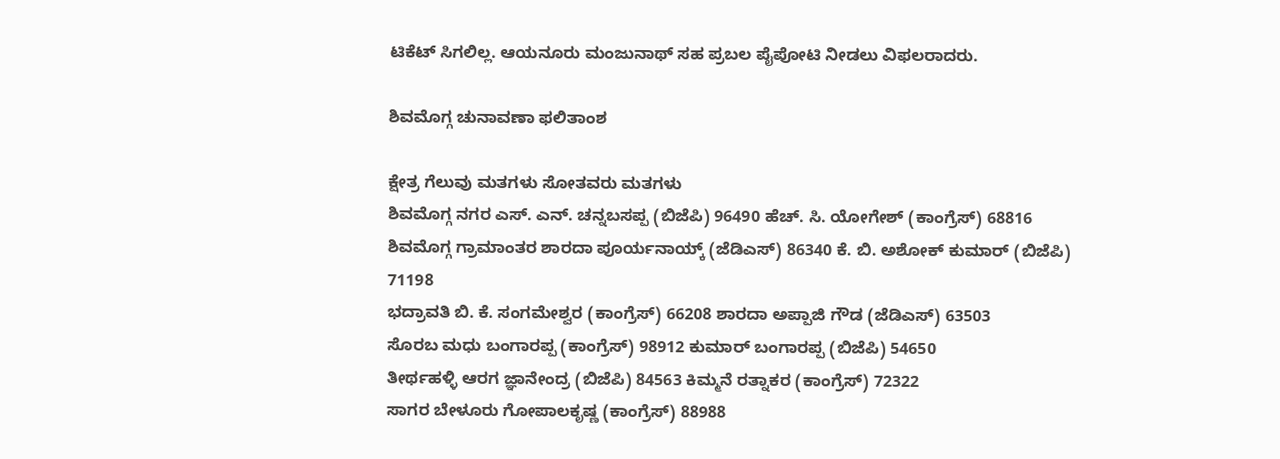ಟಿಕೆಟ್ ಸಿಗಲಿಲ್ಲ. ಆಯನೂರು ಮಂಜುನಾಥ್ ಸಹ ಪ್ರಬಲ ಪೈಪೋಟಿ ನೀಡಲು ವಿಫಲರಾದರು.

ಶಿವಮೊಗ್ಗ ಚುನಾವಣಾ ಫಲಿತಾಂಶ

ಕ್ಷೇತ್ರ ಗೆಲುವು ಮತಗಳು ಸೋತವರು ಮತಗಳು
ಶಿವಮೊಗ್ಗ ನಗರ ಎಸ್. ಎನ್. ಚನ್ನಬಸಪ್ಪ (ಬಿಜೆಪಿ) 96490 ಹೆಚ್. ಸಿ. ಯೋಗೇಶ್ (ಕಾಂಗ್ರೆಸ್) 68816
ಶಿವಮೊಗ್ಗ ಗ್ರಾಮಾಂತರ ಶಾರದಾ ಪೂರ್ಯನಾಯ್ಕ್ (ಜೆಡಿಎಸ್) 86340 ಕೆ. ಬಿ. ಅಶೋಕ್ ಕುಮಾರ್ (ಬಿಜೆಪಿ) 71198
ಭದ್ರಾವತಿ ಬಿ. ಕೆ. ಸಂಗಮೇಶ್ವರ (ಕಾಂಗ್ರೆಸ್) 66208 ಶಾರದಾ ಅಪ್ಪಾಜಿ ಗೌಡ (ಜೆಡಿಎಸ್) 63503
ಸೊರಬ ಮಧು ಬಂಗಾರಪ್ಪ (ಕಾಂಗ್ರೆಸ್) 98912 ಕುಮಾರ್ ಬಂಗಾರಪ್ಪ (ಬಿಜೆಪಿ) 54650
ತೀರ್ಥಹಳ್ಳಿ ಆರಗ ಜ್ಞಾನೇಂದ್ರ (ಬಿಜೆಪಿ) 84563 ಕಿಮ್ಮನೆ ರತ್ನಾಕರ (ಕಾಂಗ್ರೆಸ್) 72322
ಸಾಗರ ಬೇಳೂರು ಗೋಪಾಲಕೃಷ್ಣ (ಕಾಂಗ್ರೆಸ್) 88988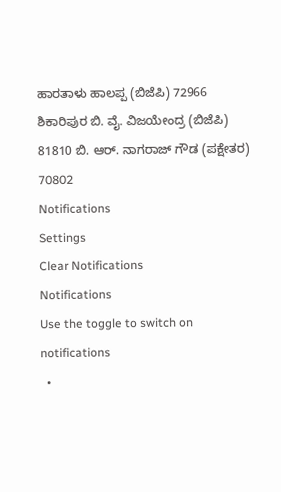ಹಾರತಾಳು ಹಾಲಪ್ಪ (ಬಿಜೆಪಿ) 72966
ಶಿಕಾರಿಪುರ ಬಿ. ವೈ. ವಿಜಯೇಂದ್ರ (ಬಿಜೆಪಿ) 81810 ಬಿ. ಆರ್. ನಾಗರಾಜ್ ಗೌಡ (ಪಕ್ಷೇತರ) 70802
Notifications
Settings
Clear Notifications
Notifications
Use the toggle to switch on notifications
  •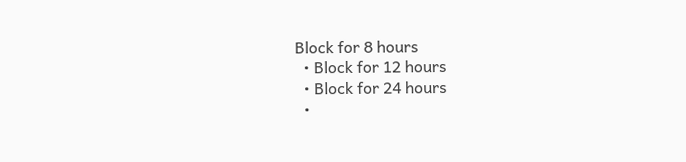Block for 8 hours
  • Block for 12 hours
  • Block for 24 hours
  •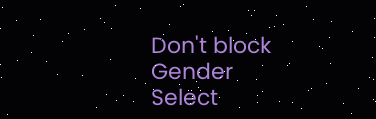Don't block
Gender
Select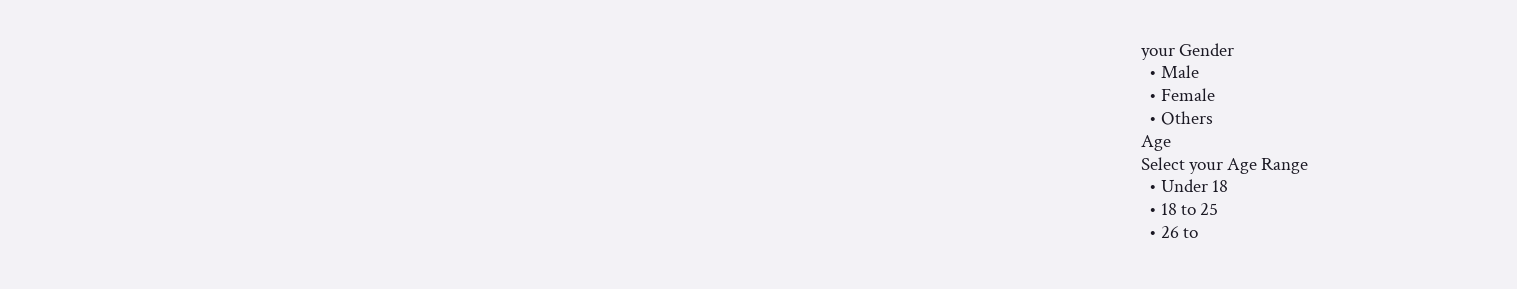your Gender
  • Male
  • Female
  • Others
Age
Select your Age Range
  • Under 18
  • 18 to 25
  • 26 to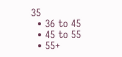35
  • 36 to 45
  • 45 to 55
  • 55+